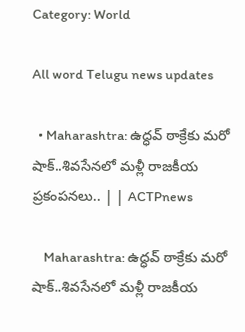Category: World

All word Telugu news updates

  • Maharashtra: ఉద్ధవ్ ఠాక్రేకు మరో షాక్..శివసేనలో మళ్లీ రాజకీయ ప్రకంపనలు.. | | ACTPnews

    Maharashtra: ఉద్ధవ్ ఠాక్రేకు మరో షాక్..శివసేనలో మళ్లీ రాజకీయ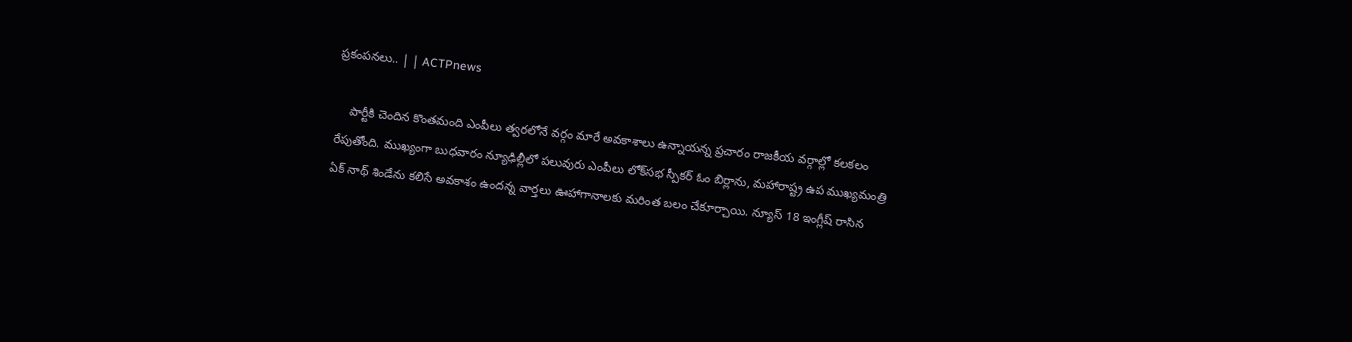ప్రకంపనలు.. | | ACTPnews

    పార్టీకి చెందిన కొంతమంది ఎంపీలు త్వరలోనే వర్గం మారే అవకాశాలు ఉన్నాయన్న ప్రచారం రాజకీయ వర్గాల్లో కలకలం రేపుతోంది. ముఖ్యంగా బుధవారం న్యూఢిల్లీలో పలువురు ఎంపీలు లోక్‌సభ స్పీకర్ ఓం బిర్లాను, మహారాష్ట్ర ఉప ముఖ్యమంత్రి ఏక్ నాథ్ శిండేను కలిసే అవకాశం ఉందన్న వార్తలు ఊహాగానాలకు మరింత బలం చేకూర్చాయి. న్యూస్ 18 ఇంగ్లీష్ రాసిన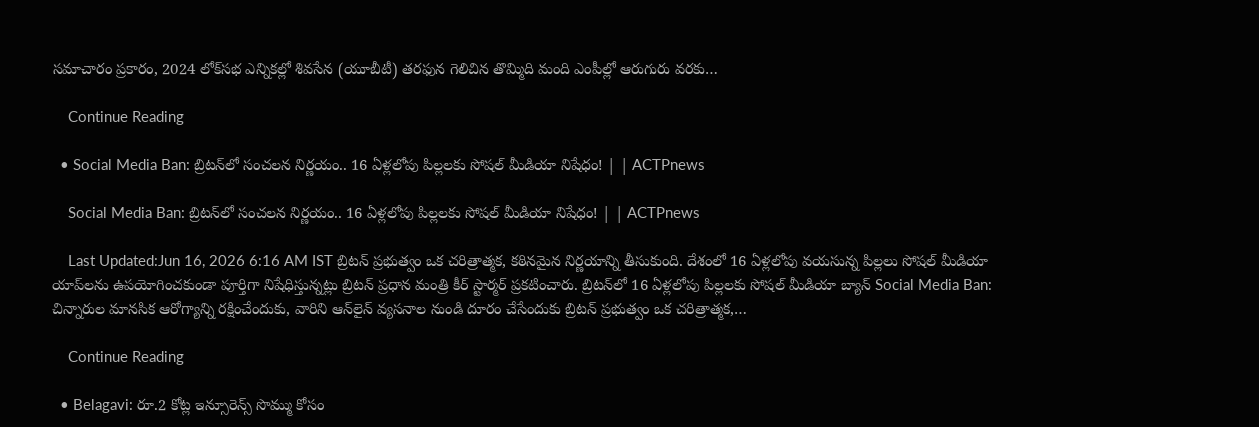సమాచారం ప్రకారం, 2024 లోక్‌సభ ఎన్నికల్లో శివసేన (యూబీటీ) తరఫున గెలిచిన తొమ్మిది మంది ఎంపీల్లో ఆరుగురు వరకు…

    Continue Reading

  • Social Media Ban: బ్రిటన్‌లో సంచలన నిర్ణయం.. 16 ఏళ్లలోపు పిల్లలకు సోషల్ మీడియా నిషేధం! | | ACTPnews

    Social Media Ban: బ్రిటన్‌లో సంచలన నిర్ణయం.. 16 ఏళ్లలోపు పిల్లలకు సోషల్ మీడియా నిషేధం! | | ACTPnews

    Last Updated:Jun 16, 2026 6:16 AM IST బ్రిటన్ ప్రభుత్వం ఒక చరిత్రాత్మక, కఠినమైన నిర్ణయాన్ని తీసుకుంది. దేశంలో 16 ఏళ్లలోపు వయసున్న పిల్లలు సోషల్ మీడియా యాప్‌లను ఉపయోగించకుండా పూర్తిగా నిషేధిస్తున్నట్లు బ్రిటన్ ప్రధాన మంత్రి కీర్ స్టార్మర్ ప్రకటించారు. బ్రిటన్‌లో 16 ఏళ్లలోపు పిల్లలకు సోషల్ మీడియా బ్యాన్ Social Media Ban: చిన్నారుల మానసిక ఆరోగ్యాన్ని రక్షించేందుకు, వారిని ఆన్‌లైన్ వ్యసనాల నుండి దూరం చేసేందుకు బ్రిటన్ ప్రభుత్వం ఒక చరిత్రాత్మక,…

    Continue Reading

  • Belagavi: రూ.2 కోట్ల ఇన్సూరెన్స్ సొమ్ము కోసం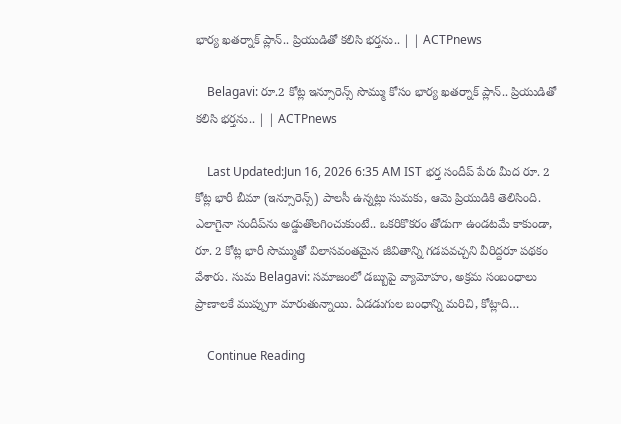భార్య ఖతర్నాక్ ప్లాన్.. ప్రియుడితో కలిసి భర్తను.. | | ACTPnews

    Belagavi: రూ.2 కోట్ల ఇన్సూరెన్స్ సొమ్ము కోసం భార్య ఖతర్నాక్ ప్లాన్.. ప్రియుడితో కలిసి భర్తను.. | | ACTPnews

    Last Updated:Jun 16, 2026 6:35 AM IST భర్త సందీప్ పేరు మీద రూ. 2 కోట్ల భారీ బీమా (ఇన్సూరెన్స్) పాలసీ ఉన్నట్లు సుమకు, ఆమె ప్రియుడికి తెలిసింది. ఎలాగైనా సందీప్‌ను అడ్డుతొలగించుకుంటే.. ఒకరికొకరం తోడుగా ఉండటమే కాకుండా, రూ. 2 కోట్ల భారీ సొమ్ముతో విలాసవంతమైన జీవితాన్ని గడపవచ్చని వీరిద్దరూ పథకం వేశారు. సుమ Belagavi: సమాజంలో డబ్బుపై వ్యామోహం, అక్రమ సంబంధాలు ప్రాణాలకే ముప్పుగా మారుతున్నాయి. ఏడడుగుల బంధాన్ని మరిచి, కోట్లాది…

    Continue Reading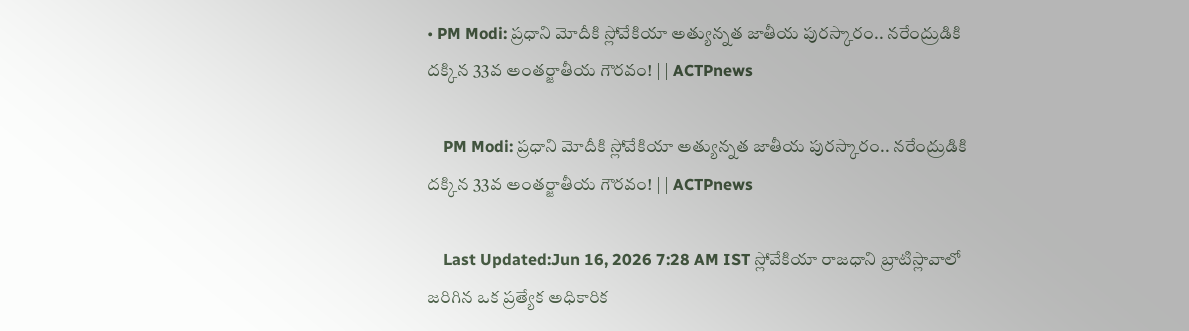• PM Modi: ప్రధాని మోదీకి స్లోవేకియా అత్యున్నత జాతీయ పురస్కారం.. నరేంద్రుడికి దక్కిన 33వ అంతర్జాతీయ గౌరవం! | | ACTPnews

    PM Modi: ప్రధాని మోదీకి స్లోవేకియా అత్యున్నత జాతీయ పురస్కారం.. నరేంద్రుడికి దక్కిన 33వ అంతర్జాతీయ గౌరవం! | | ACTPnews

    Last Updated:Jun 16, 2026 7:28 AM IST స్లోవేకియా రాజధాని బ్రాటిస్లావాలో జరిగిన ఒక ప్రత్యేక అధికారిక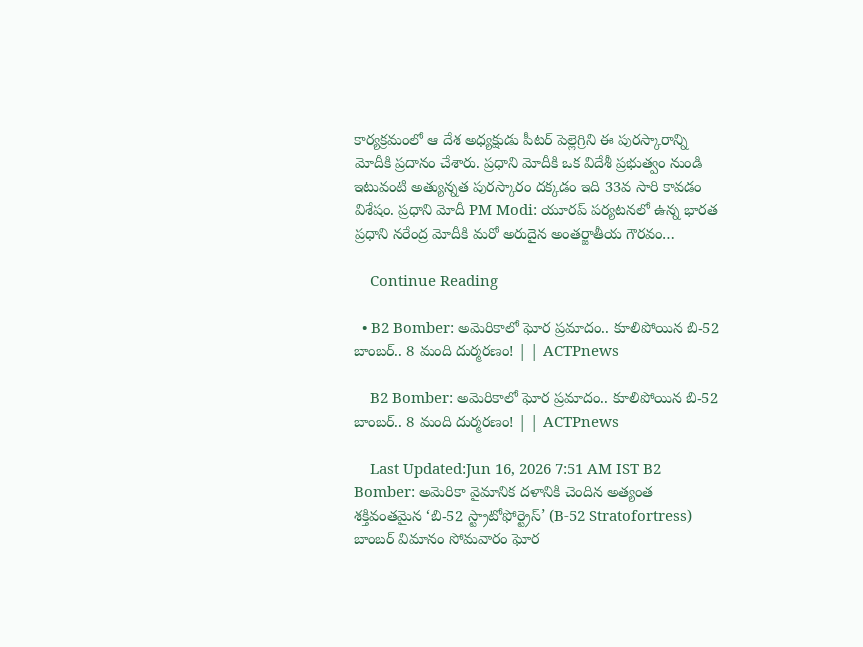కార్యక్రమంలో ఆ దేశ అధ్యక్షుడు పీటర్ పెల్లెగ్రిని ఈ పురస్కారాన్ని మోదీకి ప్రదానం చేశారు. ప్రధాని మోదీకి ఒక విదేశీ ప్రభుత్వం నుండి ఇటువంటి అత్యున్నత పురస్కారం దక్కడం ఇది 33వ సారి కావడం విశేషం. ప్రధాని మోదీ PM Modi: యూరప్ పర్యటనలో ఉన్న భారత ప్రధాని నరేంద్ర మోదీకి మరో అరుదైన అంతర్జాతీయ గౌరవం…

    Continue Reading

  • B2 Bomber: అమెరికాలో ఘోర ప్రమాదం.. కూలిపోయిన బి-52 బాంబర్.. 8 మంది దుర్మరణం! | | ACTPnews

    B2 Bomber: అమెరికాలో ఘోర ప్రమాదం.. కూలిపోయిన బి-52 బాంబర్.. 8 మంది దుర్మరణం! | | ACTPnews

    Last Updated:Jun 16, 2026 7:51 AM IST B2 Bomber: అమెరికా వైమానిక దళానికి చెందిన అత్యంత శక్తివంతమైన ‘బి-52 స్ట్రాటోఫోర్ట్రెస్’ (B-52 Stratofortress) బాంబర్ విమానం సోమవారం ఘోర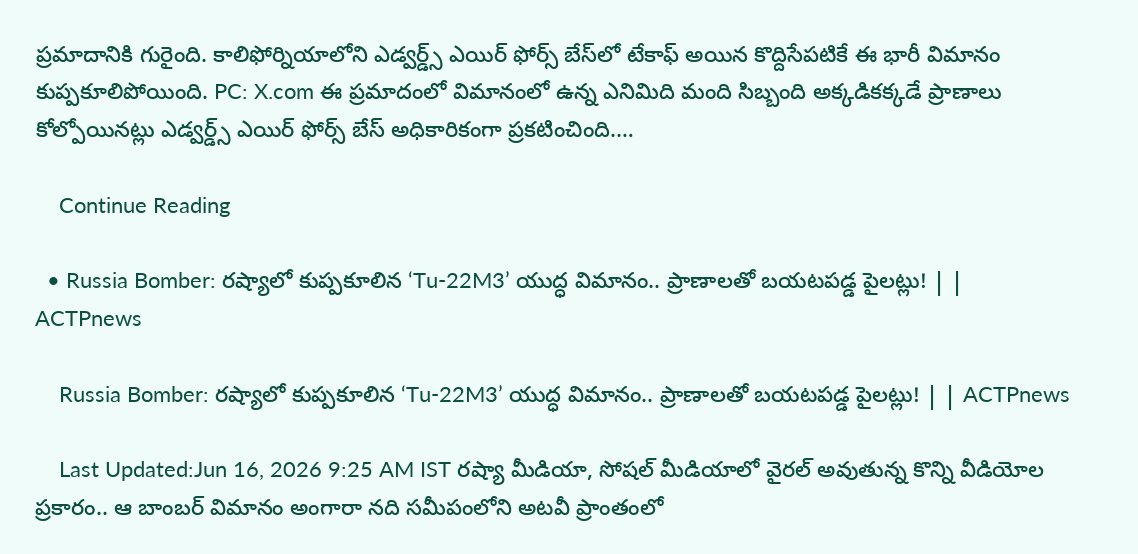ప్రమాదానికి గురైంది. కాలిఫోర్నియాలోని ఎడ్వర్డ్స్ ఎయిర్ ఫోర్స్ బేస్‌లో టేకాఫ్ అయిన కొద్దిసేపటికే ఈ భారీ విమానం కుప్పకూలిపోయింది. PC: X.com ఈ ప్రమాదంలో విమానంలో ఉన్న ఎనిమిది మంది సిబ్బంది అక్కడికక్కడే ప్రాణాలు కోల్పోయినట్లు ఎడ్వర్డ్స్ ఎయిర్ ఫోర్స్ బేస్ అధికారికంగా ప్రకటించింది.…

    Continue Reading

  • Russia Bomber: రష్యాలో కుప్పకూలిన ‘Tu-22M3’ యుద్ధ విమానం.. ప్రాణాలతో బయటపడ్డ పైలట్లు! | | ACTPnews

    Russia Bomber: రష్యాలో కుప్పకూలిన ‘Tu-22M3’ యుద్ధ విమానం.. ప్రాణాలతో బయటపడ్డ పైలట్లు! | | ACTPnews

    Last Updated:Jun 16, 2026 9:25 AM IST రష్యా మీడియా, సోషల్ మీడియాలో వైరల్ అవుతున్న కొన్ని వీడియోల ప్రకారం.. ఆ బాంబర్ విమానం అంగారా నది సమీపంలోని అటవీ ప్రాంతంలో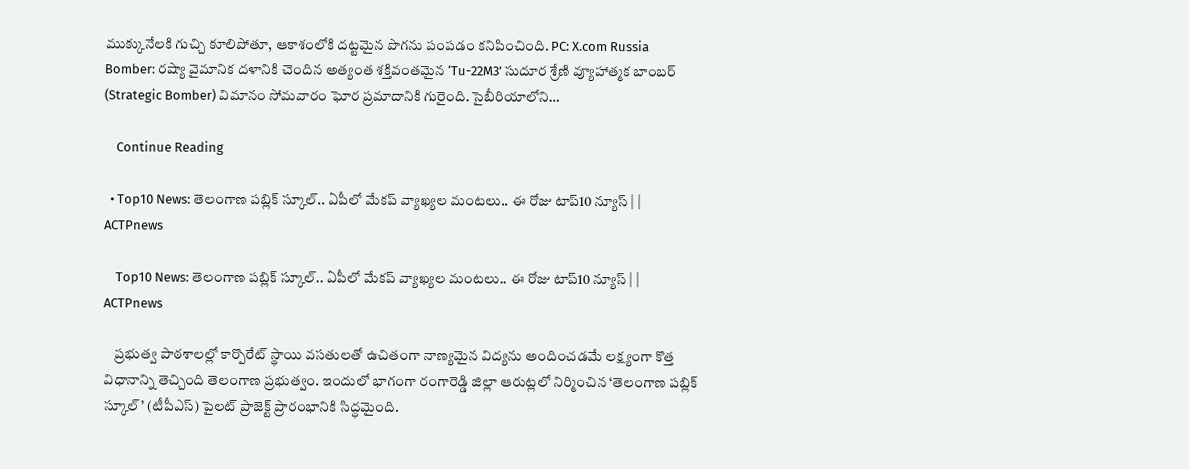ముక్కునేలకి గుచ్చి కూలిపోతూ, ఆకాశంలోకి దట్టమైన పొగను పంపడం కనిపించింది. PC: X.com Russia Bomber: రష్యా వైమానిక దళానికి చెందిన అత్యంత శక్తివంతమైన ‘Tu-22M3’ సుదూర శ్రేణి వ్యూహాత్మక బాంబర్ (Strategic Bomber) విమానం సోమవారం ఘోర ప్రమాదానికి గురైంది. సైబీరియాలోని…

    Continue Reading

  • Top10 News: తెలంగాణ పబ్లిక్ స్కూల్.. ఏపీలో మేకప్ వ్యాఖ్యల మంటలు.. ఈ రోజు టాప్10 న్యూస్ | | ACTPnews

    Top10 News: తెలంగాణ పబ్లిక్ స్కూల్.. ఏపీలో మేకప్ వ్యాఖ్యల మంటలు.. ఈ రోజు టాప్10 న్యూస్ | | ACTPnews

    ప్రభుత్వ పాఠశాలల్లో కార్పొరేట్ స్థాయి వసతులతో ఉచితంగా నాణ్యమైన విద్యను అందించడమే లక్ష్యంగా కొత్త విధానాన్ని తెచ్చింది తెలంగాణ ప్రభుత్వం. ఇందులో భాగంగా రంగారెడ్డి జిల్లా ఆరుట్లలో నిర్మించిన ‘తెలంగాణ పబ్లిక్ స్కూల్’ (టీపీఎస్) పైలట్ ప్రాజెక్ట్ ప్రారంభానికి సిద్ధమైంది.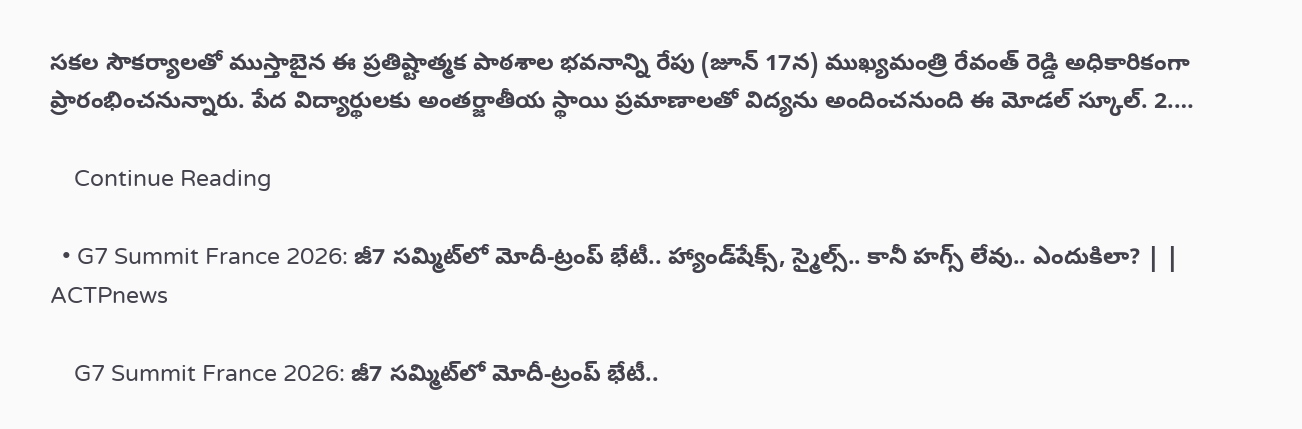సకల సౌకర్యాలతో ముస్తాబైన ఈ ప్రతిష్టాత్మక పాఠశాల భవనాన్ని రేపు (జూన్ 17న) ముఖ్యమంత్రి రేవంత్ రెడ్డి అధికారికంగా ప్రారంభించనున్నారు. పేద విద్యార్థులకు అంతర్జాతీయ స్థాయి ప్రమాణాలతో విద్యను అందించనుంది ఈ మోడల్ స్కూల్. 2.…

    Continue Reading

  • G7 Summit France 2026: జీ7 సమ్మిట్‌లో మోదీ-ట్రంప్ భేటీ.. హ్యాండ్‌షేక్స్, స్మైల్స్.. కానీ హగ్స్ లేవు.. ఎందుకిలా? | | ACTPnews

    G7 Summit France 2026: జీ7 సమ్మిట్‌లో మోదీ-ట్రంప్ భేటీ..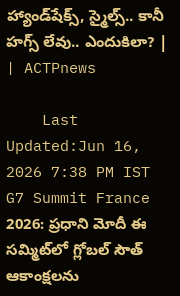హ్యాండ్‌షేక్స్, స్మైల్స్.. కానీ హగ్స్ లేవు.. ఎందుకిలా? | | ACTPnews

    Last Updated:Jun 16, 2026 7:38 PM IST G7 Summit France 2026: ప్రధాని మోదీ ఈ సమ్మిట్‌లో గ్లోబల్ సౌత్ ఆకాంక్షలను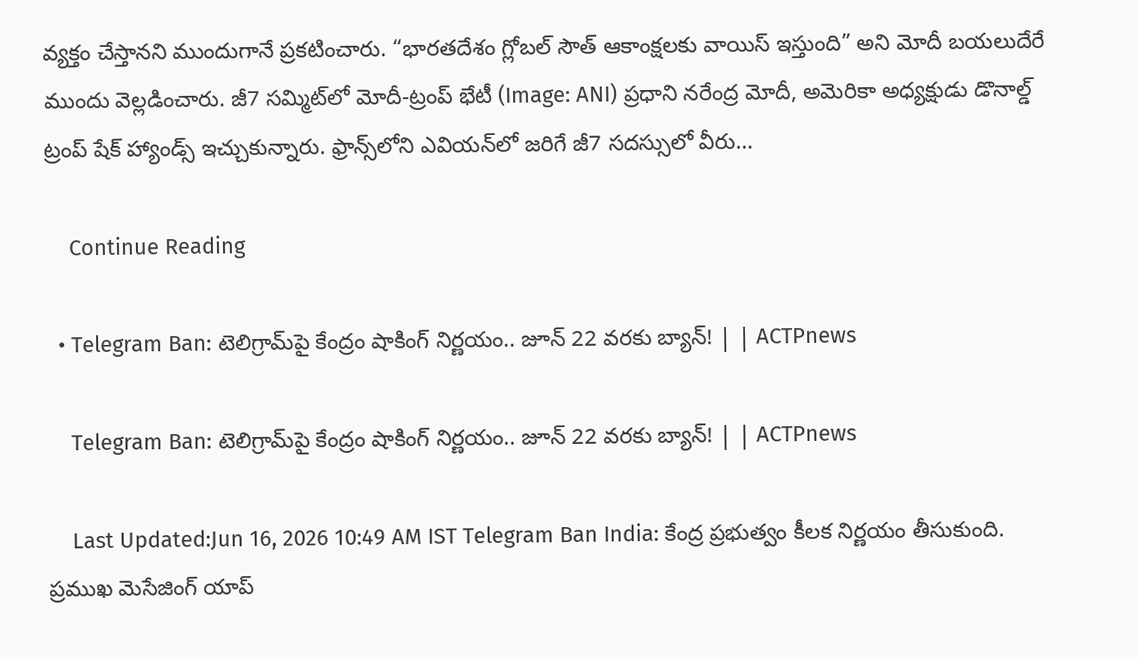వ్యక్తం చేస్తానని ముందుగానే ప్రకటించారు. “భారతదేశం గ్లోబల్ సౌత్ ఆకాంక్షలకు వాయిస్ ఇస్తుంది” అని మోదీ బయలుదేరే ముందు వెల్లడించారు. జీ7 సమ్మిట్‌లో మోదీ-ట్రంప్ భేటీ (Image: ANI) ప్రధాని నరేంద్ర మోదీ, అమెరికా అధ్యక్షుడు డొనాల్డ్ ట్రంప్ షేక్ హ్యాండ్స్ ఇచ్చుకున్నారు. ఫ్రాన్స్‌లోని ఎవియన్‌లో జరిగే జీ7 సదస్సులో వీరు…

    Continue Reading

  • Telegram Ban: టెలిగ్రామ్‌పై కేంద్రం షాకింగ్ నిర్ణయం.. జూన్ 22 వరకు బ్యాన్! | | ACTPnews

    Telegram Ban: టెలిగ్రామ్‌పై కేంద్రం షాకింగ్ నిర్ణయం.. జూన్ 22 వరకు బ్యాన్! | | ACTPnews

    Last Updated:Jun 16, 2026 10:49 AM IST Telegram Ban India: కేంద్ర ప్రభుత్వం కీలక నిర్ణయం తీసుకుంది. ప్రముఖ మెసేజింగ్ యాప్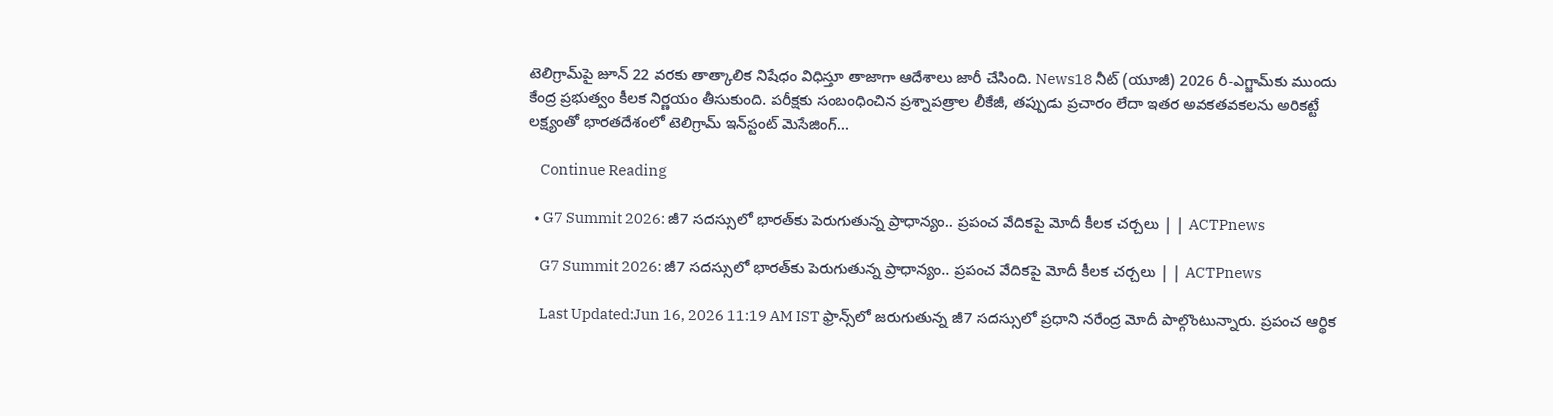టెలిగ్రామ్‌పై జూన్ 22 వరకు తాత్కాలిక నిషేధం విధిస్తూ తాజాగా ఆదేశాలు జారీ చేసింది. News18 నీట్ (యూజీ) 2026 రీ-ఎగ్జామ్‌కు ముందు కేంద్ర ప్రభుత్వం కీలక నిర్ణయం తీసుకుంది. పరీక్షకు సంబంధించిన ప్రశ్నాపత్రాల లీకేజీ, తప్పుడు ప్రచారం లేదా ఇతర అవకతవకలను అరికట్టే లక్ష్యంతో భారతదేశంలో టెలిగ్రామ్ ఇన్‌స్టంట్ మెసేజింగ్…

    Continue Reading

  • G7 Summit 2026: జీ7 సదస్సులో భారత్‌కు పెరుగుతున్న ప్రాధాన్యం.. ప్రపంచ వేదికపై మోదీ కీలక చర్చలు | | ACTPnews

    G7 Summit 2026: జీ7 సదస్సులో భారత్‌కు పెరుగుతున్న ప్రాధాన్యం.. ప్రపంచ వేదికపై మోదీ కీలక చర్చలు | | ACTPnews

    Last Updated:Jun 16, 2026 11:19 AM IST ఫ్రాన్స్‌లో జరుగుతున్న జీ7 సదస్సులో ప్రధాని నరేంద్ర మోదీ పాల్గొంటున్నారు. ప్రపంచ ఆర్థిక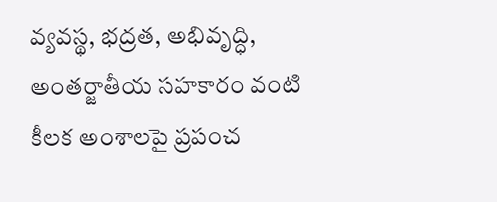వ్యవస్థ, భద్రత, అభివృద్ధి, అంతర్జాతీయ సహకారం వంటి కీలక అంశాలపై ప్రపంచ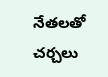నేతలతో చర్చలు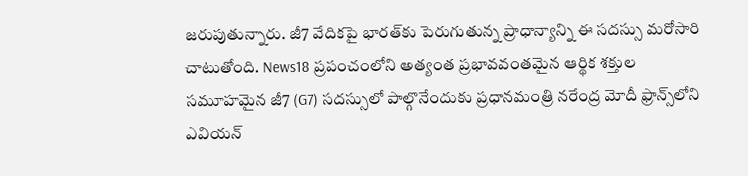జరుపుతున్నారు. జీ7 వేదికపై భారత్‌కు పెరుగుతున్న ప్రాధాన్యాన్ని ఈ సదస్సు మరోసారి చాటుతోంది. News18 ప్రపంచంలోని అత్యంత ప్రభావవంతమైన ఆర్థిక శక్తుల సమూహమైన జీ7 (G7) సదస్సులో పాల్గొనేందుకు ప్రధానమంత్రి నరేంద్ర మోదీ ఫ్రాన్స్‌లోని ఎవియన్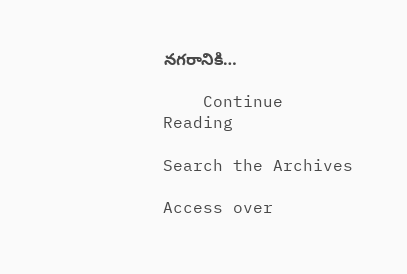నగరానికి…

    Continue Reading

Search the Archives

Access over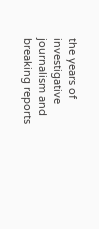the years of investigative journalism and breaking reports